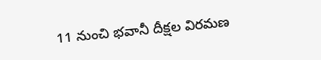11 నుంచి భవానీ దీక్షల విరమణ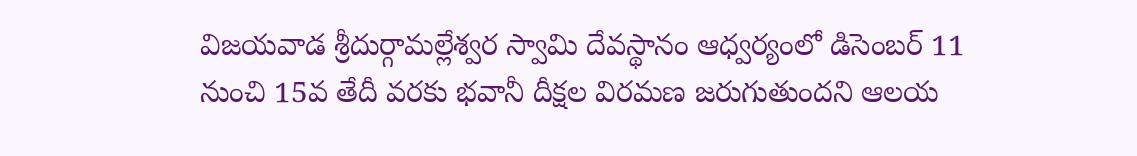విజయవాడ శ్రీదుర్గామల్లేశ్వర స్వామి దేవస్థానం ఆధ్వర్యంలో డిసెంబర్ 11 నుంచి 15వ తేదీ వరకు భవానీ దీక్షల విరమణ జరుగుతుందని ఆలయ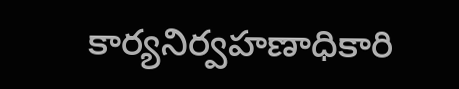కార్యనిర్వహణాధికారి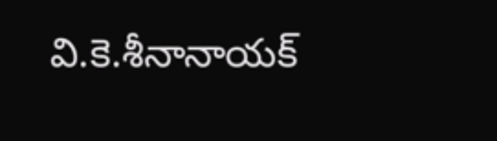వి.కె.శీనానాయక్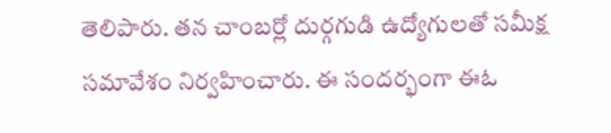తెలిపారు. తన చాంబర్లో దుర్గగుడి ఉద్యోగులతో సమీక్ష సమావేశం నిర్వహించారు. ఈ సందర్భంగా ఈఓ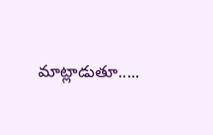మాట్లాడుతూ.....